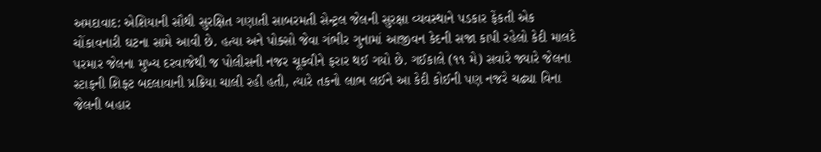અમદાવાદ: એશિયાની સૌથી સુરક્ષિત ગણાતી સાબરમતી સેન્ટ્રલ જેલની સુરક્ષા વ્યવસ્થાને પડકાર ફેંકતી એક ચોંકાવનારી ઘટના સામે આવી છે. હત્યા અને પોક્સો જેવા ગંભીર ગુનામાં આજીવન કેદની સજા કાપી રહેલો કેદી માલદે પરમાર જેલના મુખ્ય દરવાજેથી જ પોલીસની નજર ચૂકવીને ફરાર થઈ ગયો છે. ગઈકાલે (૧૧ મે) સવારે જ્યારે જેલના સ્ટાફની શિફ્ટ બદલાવાની પ્રક્રિયા ચાલી રહી હતી, ત્યારે તકનો લાભ લઈને આ કેદી કોઈની પણ નજરે ચઢ્યા વિના જેલની બહાર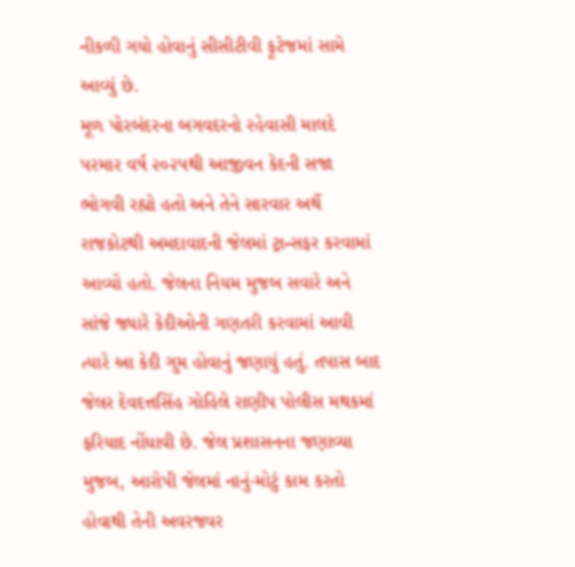નીકળી ગયો હોવાનું સીસીટીવી ફૂટેજમાં સામે આવ્યું છે.
મૂળ પોરબંદરના બગવદરનો રહેવાસી માલદે પરમાર વર્ષ ૨૦૨૫થી આજીવન કેદની સજા ભોગવી રહ્યો હતો અને તેને સારવાર અર્થે રાજકોટથી અમદાવાદની જેલમાં ટ્રાન્સફર કરવામાં આવ્યો હતો. જેલના નિયમ મુજબ સવારે અને સાંજે જ્યારે કેદીઓની ગણતરી કરવામાં આવી ત્યારે આ કેદી ગુમ હોવાનું જણાયું હતું. તપાસ બાદ જેલર દેવદત્તસિંહ ગોહિલે રાણીપ પોલીસ મથકમાં ફરિયાદ નોંધાવી છે. જેલ પ્રશાસનના જણાવ્યા મુજબ, આરોપી જેલમાં નાનું-મોટું કામ કરતો હોવાથી તેની અવરજવર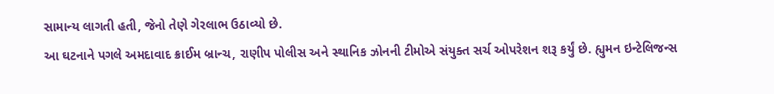સામાન્ય લાગતી હતી, જેનો તેણે ગેરલાભ ઉઠાવ્યો છે.
આ ઘટનાને પગલે અમદાવાદ ક્રાઈમ બ્રાન્ચ, રાણીપ પોલીસ અને સ્થાનિક ઝોનની ટીમોએ સંયુક્ત સર્ચ ઓપરેશન શરૂ કર્યું છે. હ્યુમન ઇન્ટેલિજન્સ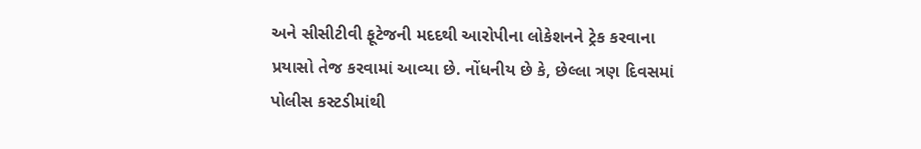અને સીસીટીવી ફૂટેજની મદદથી આરોપીના લોકેશનને ટ્રેક કરવાના પ્રયાસો તેજ કરવામાં આવ્યા છે. નોંધનીય છે કે, છેલ્લા ત્રણ દિવસમાં પોલીસ કસ્ટડીમાંથી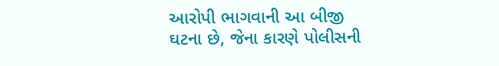આરોપી ભાગવાની આ બીજી ઘટના છે, જેના કારણે પોલીસની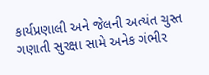કાર્યપ્રણાલી અને જેલની અત્યંત ચુસ્ત ગણાતી સુરક્ષા સામે અનેક ગંભીર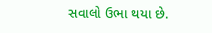સવાલો ઉભા થયા છે.